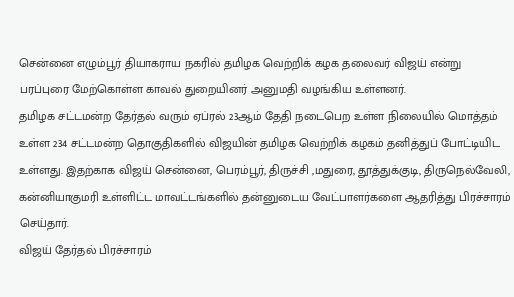சென்னை எழும்பூர் தியாகராய நகரில் தமிழக வெற்றிக் கழக தலைவர் விஜய் என்று பரப்புரை மேற்கொள்ள காவல் துறையினர் அனுமதி வழங்கிய உள்ளனர்.
தமிழக சட்டமன்ற தேர்தல் வரும் ஏப்ரல் 23ஆம் தேதி நடைபெற உள்ள நிலையில் மொத்தம் உள்ள 234 சட்டமன்ற தொகுதிகளில் விஜயின் தமிழக வெற்றிக் கழகம் தனித்துப் போட்டியிட உள்ளது. இதற்காக விஜய் சென்னை, பெரம்பூர், திருச்சி ,மதுரை, தூத்துக்குடி, திருநெல்வேலி, கன்னியாகுமரி உள்ளிட்ட மாவட்டங்களில் தன்னுடைய வேட்பாளர்களை ஆதரித்து பிரச்சாரம் செய்தார்.
விஜய் தேர்தல் பிரச்சாரம்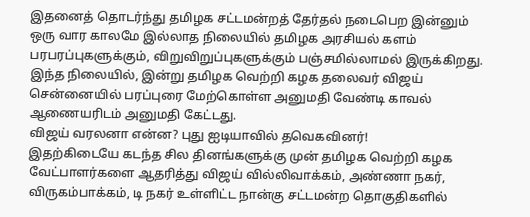இதனைத் தொடர்ந்து தமிழக சட்டமன்றத் தேர்தல் நடைபெற இன்னும் ஒரு வார காலமே இல்லாத நிலையில் தமிழக அரசியல் களம் பரபரப்புகளுக்கும், விறுவிறுப்புகளுக்கும் பஞ்சமில்லாமல் இருக்கிறது. இந்த நிலையில், இன்று தமிழக வெற்றி கழக தலைவர் விஜய் சென்னையில் பரப்புரை மேற்கொள்ள அனுமதி வேண்டி காவல் ஆணையரிடம் அனுமதி கேட்டது.
விஜய் வரலனா என்ன? புது ஐடியாவில் தவெகவினர்!
இதற்கிடையே கடந்த சில தினங்களுக்கு முன் தமிழக வெற்றி கழக வேட்பாளர்களை ஆதரித்து விஜய் வில்லிவாக்கம், அண்ணா நகர், விருகம்பாக்கம், டி நகர் உள்ளிட்ட நான்கு சட்டமன்ற தொகுதிகளில்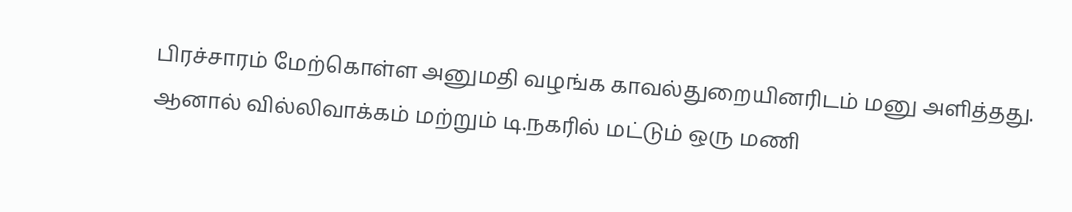பிரச்சாரம் மேற்கொள்ள அனுமதி வழங்க காவல்துறையினரிடம் மனு அளித்தது. ஆனால் வில்லிவாக்கம் மற்றும் டி.நகரில் மட்டும் ஒரு மணி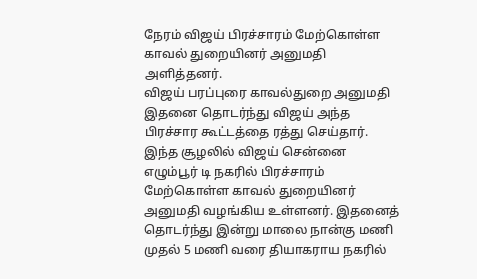நேரம் விஜய் பிரச்சாரம் மேற்கொள்ள காவல் துறையினர் அனுமதி அளித்தனர்.
விஜய் பரப்புரை காவல்துறை அனுமதி
இதனை தொடர்ந்து விஜய் அந்த பிரச்சார கூட்டத்தை ரத்து செய்தார். இந்த சூழலில் விஜய் சென்னை எழும்பூர் டி நகரில் பிரச்சாரம் மேற்கொள்ள காவல் துறையினர் அனுமதி வழங்கிய உள்ளனர். இதனைத் தொடர்ந்து இன்று மாலை நான்கு மணி முதல் 5 மணி வரை தியாகராய நகரில்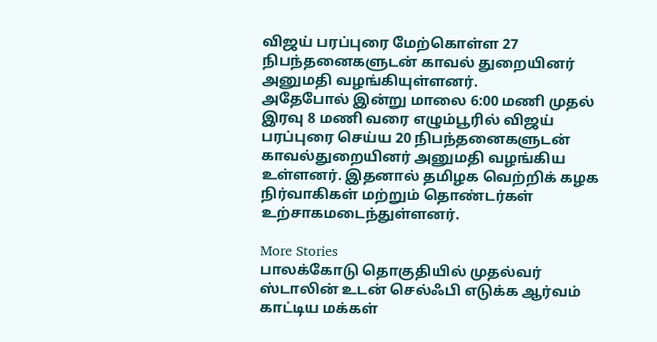விஜய் பரப்புரை மேற்கொள்ள 27 நிபந்தனைகளுடன் காவல் துறையினர் அனுமதி வழங்கியுள்ளனர்.
அதேபோல் இன்று மாலை 6:00 மணி முதல் இரவு 8 மணி வரை எழும்பூரில் விஜய் பரப்புரை செய்ய 20 நிபந்தனைகளுடன் காவல்துறையினர் அனுமதி வழங்கிய உள்ளனர். இதனால் தமிழக வெற்றிக் கழக நிர்வாகிகள் மற்றும் தொண்டர்கள் உற்சாகமடைந்துள்ளனர்.

More Stories
பாலக்கோடு தொகுதியில் முதல்வர் ஸ்டாலின் உடன் செல்ஃபி எடுக்க ஆர்வம் காட்டிய மக்கள்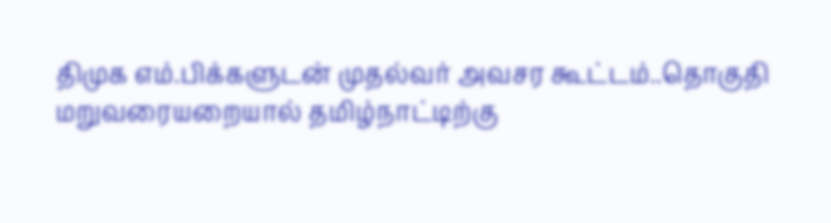திமுக எம்.பிக்களுடன் முதல்வர் அவசர கூட்டம்..தொகுதி மறுவரையறையால் தமிழ்நாட்டிற்கு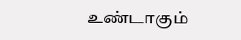உண்டாகும்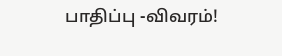பாதிப்பு -விவரம்!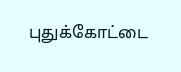புதுக்கோட்டை